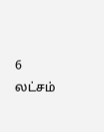6 லட்சம்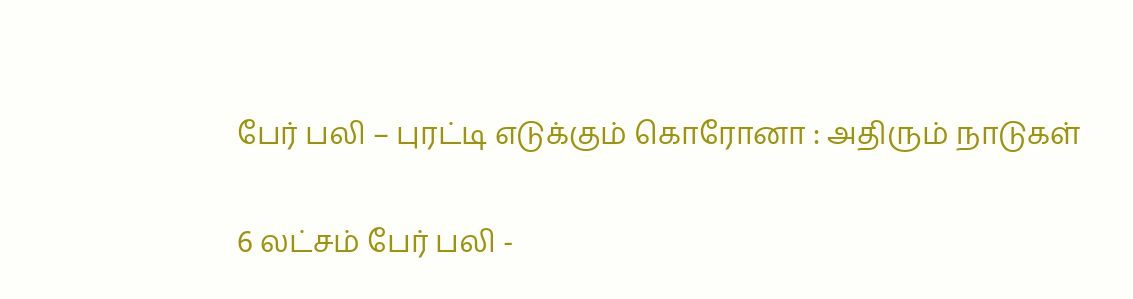பேர் பலி – புரட்டி எடுக்கும் கொரோனா : அதிரும் நாடுகள்

6 லட்சம் பேர் பலி -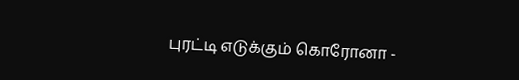புரட்டி எடுக்கும் கொரோனா -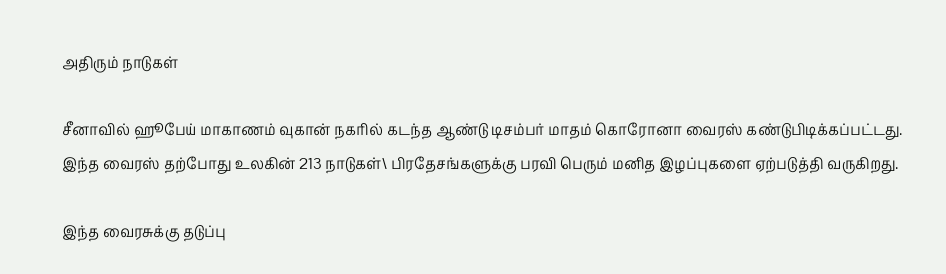அதிரும் நாடுகள்

சீனாவில் ஹூபேய் மாகாணம் வுகான் நகரில் கடந்த ஆண்டு டிசம்பர் மாதம் கொரோனா வைரஸ் கண்டுபிடிக்கப்பட்டது. இந்த வைரஸ் தற்போது உலகின் 213 நாடுகள்\ பிரதேசங்களுக்கு பரவி பெரும் மனித இழப்புகளை ஏற்படுத்தி வருகிறது.

இந்த வைரசுக்கு தடுப்பு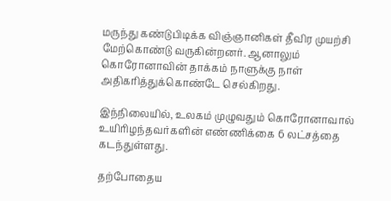மருந்து கண்டுபிடிக்க விஞ்ஞானிகள் தீவிர முயற்சி மேற்கொண்டு வருகின்றனர். ஆனாலும் கொரோனாவின் தாக்கம் நாளுக்கு நாள் அதிகரித்துக்கொண்டே செல்கிறது.

இந்நிலையில், உலகம் முழுவதும் கொரோனாவால் உயிரிழந்தவர்களின் எண்ணிக்கை 6 லட்சத்தை கடந்துள்ளது.

தற்போதைய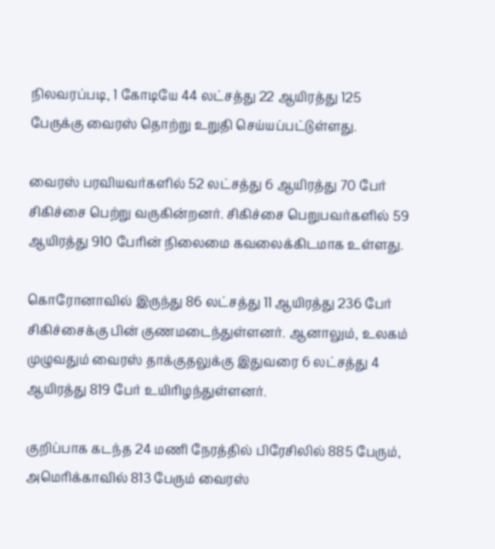நிலவரப்படி, 1 கோடியே 44 லட்சத்து 22 ஆயிரத்து 125 பேருக்கு வைரஸ் தொற்று உறுதி செய்யப்பட்டுள்ளது.

வைரஸ் பரவியவர்களில் 52 லட்சத்து 6 ஆயிரத்து 70 பேர் சிகிச்சை பெற்று வருகின்றனர். சிகிச்சை பெறுபவர்களில் 59 ஆயிரத்து 910 பேரின் நிலைமை கவலைக்கிடமாக உள்ளது.

கொரோனாவில் இருந்து 86 லட்சத்து 11 ஆயிரத்து 236 பேர் சிகிச்சைக்கு பின் குணமடைந்துள்ளனர். ஆனாலும், உலகம் முழுவதும் வைரஸ் தாக்குதலுக்கு இதுவரை 6 லட்சத்து 4 ஆயிரத்து 819 பேர் உயிரிழந்துள்ளனர்.

குறிப்பாக கடந்த 24 மணி நேரத்தில் பிரேசிலில் 885 பேரும், அமெரிக்காவில் 813 பேரும் வைரஸ்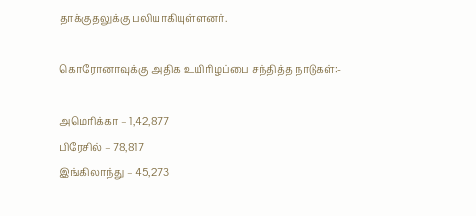தாக்குதலுக்கு பலியாகியுள்ளனர்.

கொரோனாவுக்கு அதிக உயிரிழப்பை சந்தித்த நாடுகள்:-

அமெரிக்கா – 1,42,877
பிரேசில் – 78,817
இங்கிலாந்து – 45,273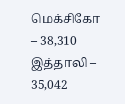மெக்சிகோ – 38,310
இத்தாலி – 35,042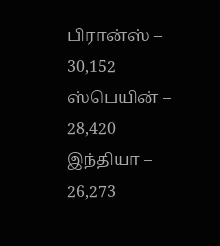பிரான்ஸ் – 30,152
ஸ்பெயின் – 28,420
இந்தியா – 26,273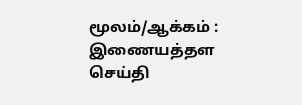மூலம்/ஆக்கம் : இணையத்தள செய்தி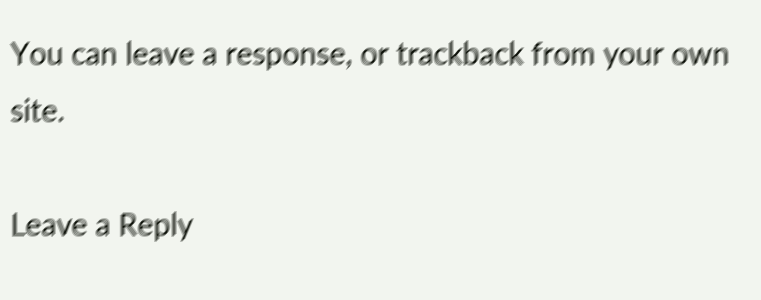You can leave a response, or trackback from your own site.

Leave a Reply